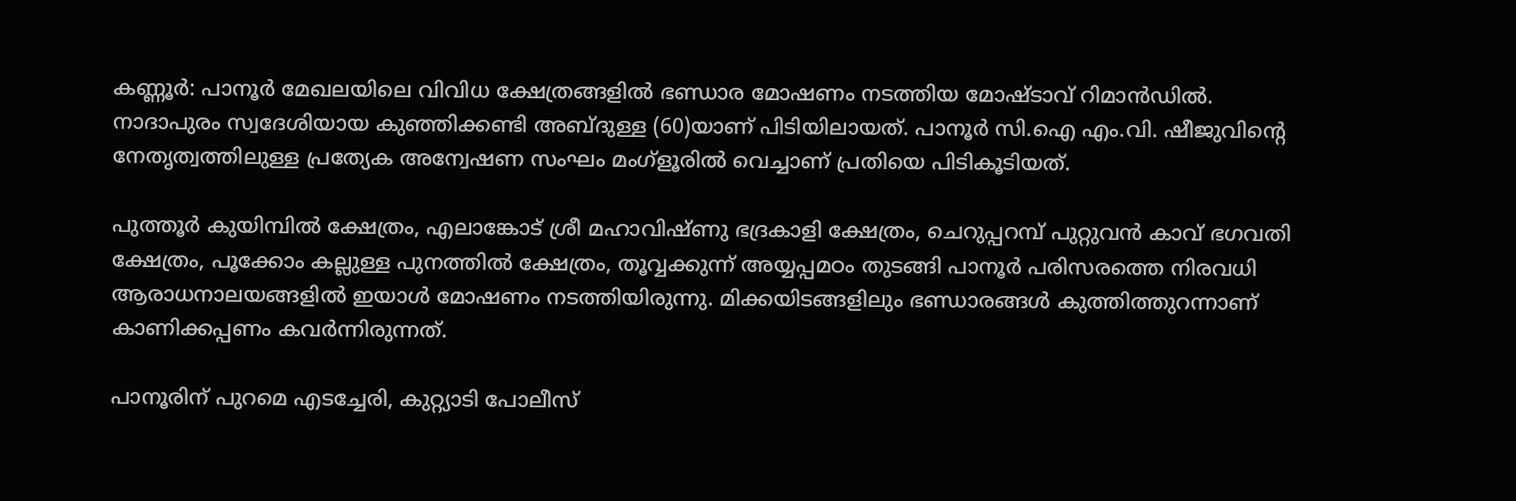കണ്ണൂര്‍: പാനൂര്‍ മേഖലയിലെ വിവിധ ക്ഷേത്രങ്ങളില്‍ ഭണ്ഡാര മോഷണം നടത്തിയ മോഷ്ടാവ് റിമാന്‍ഡില്‍. നാദാപുരം സ്വദേശിയായ കുഞ്ഞിക്കണ്ടി അബ്ദുള്ള (60)യാണ് പിടിയിലായത്. പാനൂര്‍ സി.ഐ എം.വി. ഷീജുവിന്റെ നേതൃത്വത്തിലുള്ള പ്രത്യേക അന്വേഷണ സംഘം മംഗ്‌ളൂരില്‍ വെച്ചാണ് പ്രതിയെ പിടികൂടിയത്.

പുത്തൂര്‍ കുയിമ്പില്‍ ക്ഷേത്രം, എലാങ്കോട് ശ്രീ മഹാവിഷ്ണു ഭദ്രകാളി ക്ഷേത്രം, ചെറുപ്പറമ്പ് പുറ്റുവന്‍ കാവ് ഭഗവതി ക്ഷേത്രം, പൂക്കോം കല്ലുള്ള പുനത്തില്‍ ക്ഷേത്രം, തൂവ്വക്കുന്ന് അയ്യപ്പമഠം തുടങ്ങി പാനൂര്‍ പരിസരത്തെ നിരവധി ആരാധനാലയങ്ങളില്‍ ഇയാള്‍ മോഷണം നടത്തിയിരുന്നു. മിക്കയിടങ്ങളിലും ഭണ്ഡാരങ്ങള്‍ കുത്തിത്തുറന്നാണ് കാണിക്കപ്പണം കവര്‍ന്നിരുന്നത്.

പാനൂരിന് പുറമെ എടച്ചേരി, കുറ്റ്യാടി പോലീസ്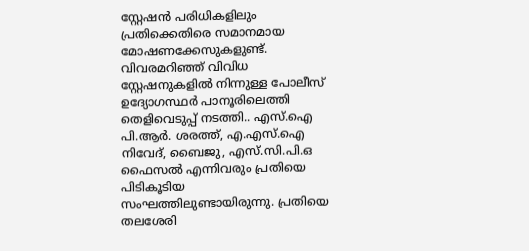സ്റ്റേഷന്‍ പരിധികളിലും പ്രതിക്കെതിരെ സമാനമായ മോഷണക്കേസുകളുണ്ട്. വിവരമറിഞ്ഞ് വിവിധ സ്റ്റേഷനുകളില്‍ നിന്നുള്ള പോലീസ് ഉദ്യോഗസ്ഥര്‍ പാനൂരിലെത്തി തെളിവെടുപ്പ് നടത്തി.. എസ്.ഐ പി.ആര്‍. ശരത്ത്, എ.എസ്.ഐ നിവേദ്, ബൈജു, എസ്.സി.പി.ഒ ഫൈസല്‍ എന്നിവരും പ്രതിയെ പിടികൂടിയ സംഘത്തിലുണ്ടായിരുന്നു. പ്രതിയെ തലശേരി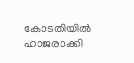കോടതിയില്‍ ഹാജരാക്കി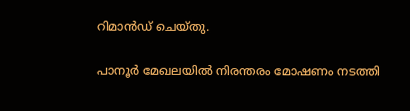റിമാന്‍ഡ് ചെയ്തു.

പാനൂര്‍ മേഖലയില്‍ നിരന്തരം മോഷണം നടത്തി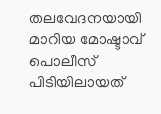തലവേദനയായി മാറിയ മോഷ്ടാവ് പൊലീസ് പിടിയിലായത്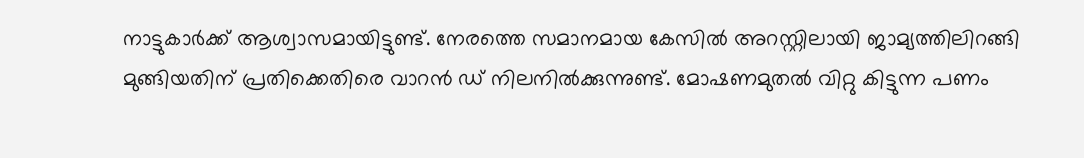നാട്ടുകാര്‍ക്ക് ആശ്വാസമായിട്ടുണ്ട്. നേരത്തെ സമാനമായ കേസില്‍ അറസ്റ്റിലായി ജാമ്യത്തിലിറങ്ങി മുങ്ങിയതിന് പ്രതിക്കെതിരെ വാറന്‍ ഡ് നിലനില്‍ക്കുന്നുണ്ട്. മോഷണമുതല്‍ വിറ്റു കിട്ടുന്ന പണം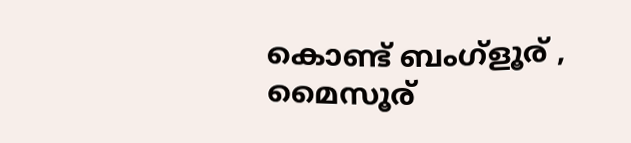കൊണ്ട് ബംഗ്‌ളൂര് , മൈസൂര്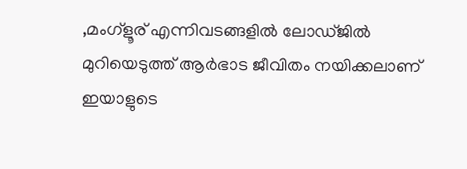,മംഗ്‌ളൂര് എന്നിവടങ്ങളില്‍ ലോഡ്ജില്‍ മുറിയെടുത്ത് ആര്‍ഭാട ജീവിതം നയിക്കലാണ് ഇയാളുടെ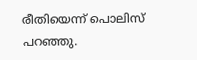രീതിയെന്ന് പൊലിസ് പറഞ്ഞു.